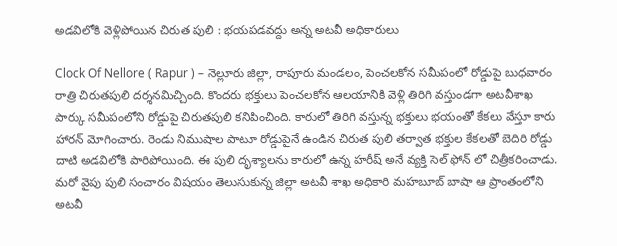అడవిలోకి వెళ్లిపోయిన చిరుత పులి : భయపడవద్దు అన్న అటవీ అధికారులు

Clock Of Nellore ( Rapur ) – నెల్లూరు జిల్లా, రాపూరు మండలం, పెంచలకోన సమీపంలో రోడ్డుపై బుధవారం రాత్రి చిరుతపులి దర్శనమిచ్చింది. కొందరు భక్తులు పెంచలకోన ఆలయానికి వెళ్లి తిరిగి వస్తుండగా అటవీశాఖ పార్కు సమీపంలోని రోడ్డుపై చిరుతపులి కనిపించింది. కారులో తిరిగి వస్తున్న భక్తులు భయంతో కేకలు వేస్తూ కారు హారన్ మోగించారు. రెండు నిముషాల పాటూ రోడ్డుపైనే ఉండిన చిరుత పులి తర్వాత భక్తుల కేకలతో బెదిరి రోడ్డు దాటి అడవిలోకి పారిపోయింది. ఈ పులి దృశ్యాలను కారులో ఉన్న హరీష్ అనే వ్యక్తి సెల్ ఫోన్ లో చిత్రీకరించాడు. మరో వైపు పులి సంచారం విషయం తెలుసుకున్న జిల్లా అటవీ శాఖ అధికారి మహబూబ్ బాషా ఆ ప్రాంతంలోని అటవీ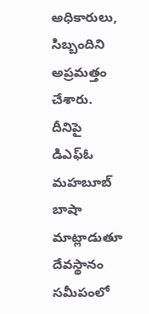అధికారులు, సిబ్బందిని అప్రమత్తం చేశారు. దీనిపై డిఎఫ్ఓ మహబూబ్ బాషా మాట్లాడుతూ దేవస్థానం సమీపంలో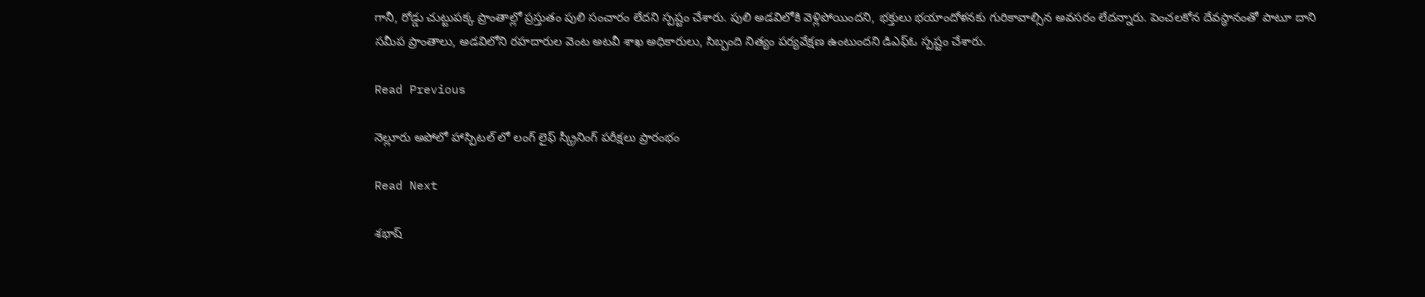గానీ, రోడ్డు చుట్టుపక్క ప్రాంతాల్లో ప్రస్తుతం పులి సంచారం లేదని స్పష్టం చేశారు. పులి అడవిలోకి వెళ్లిపోయిందని, భక్తులు భయాందోళనకు గురికావాల్సిన అవసరం లేదన్నారు. పెంచలకోన దేవస్థానంతో పాటూ దాని సమీప ప్రాంతాలు, అడవిలోని రహదారుల వెంట అటవీ శాఖ అధికారులు, సిబ్బంది నిత్యం పర్యవేక్షణ ఉంటుందని డిఎఫ్ఓ స్పష్టం చేశారు.

Read Previous

నెల్లూరు అపోలో హాస్పిటల్ లో లంగ్ లైఫ్ స్క్రీనింగ్ పరీక్షలు ప్రారంభం

Read Next

శభాష్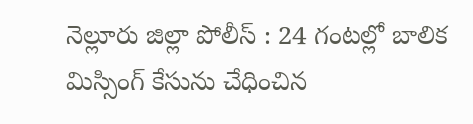నెల్లూరు జిల్లా పోలీస్ : 24 గంటల్లో బాలిక మిస్సింగ్ కేసును చేధించిన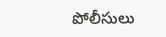పోలీసులు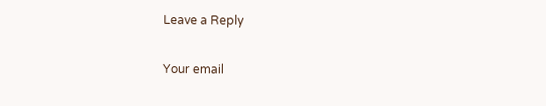Leave a Reply

Your email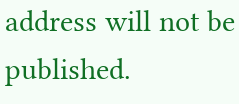address will not be published.